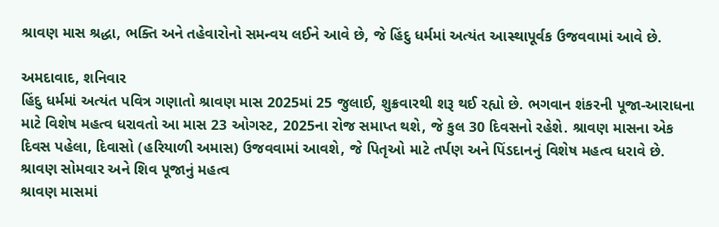શ્રાવણ માસ શ્રદ્ધા, ભક્તિ અને તહેવારોનો સમન્વય લઈને આવે છે, જે હિંદુ ધર્મમાં અત્યંત આસ્થાપૂર્વક ઉજવવામાં આવે છે.

અમદાવાદ, શનિવાર
હિંદુ ધર્મમાં અત્યંત પવિત્ર ગણાતો શ્રાવણ માસ 2025માં 25 જુલાઈ, શુક્રવારથી શરૂ થઈ રહ્યો છે. ભગવાન શંકરની પૂજા-આરાધના માટે વિશેષ મહત્વ ધરાવતો આ માસ 23 ઓગસ્ટ, 2025ના રોજ સમાપ્ત થશે, જે કુલ 30 દિવસનો રહેશે. શ્રાવણ માસના એક દિવસ પહેલા, દિવાસો (હરિયાળી અમાસ) ઉજવવામાં આવશે, જે પિતૃઓ માટે તર્પણ અને પિંડદાનનું વિશેષ મહત્વ ધરાવે છે.
શ્રાવણ સોમવાર અને શિવ પૂજાનું મહત્વ
શ્રાવણ માસમાં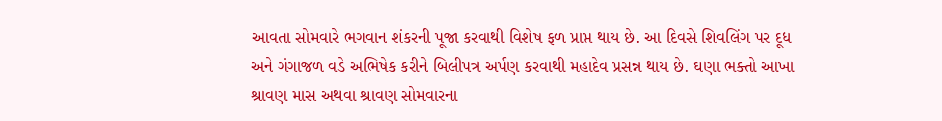આવતા સોમવારે ભગવાન શંકરની પૂજા કરવાથી વિશેષ ફળ પ્રાપ્ત થાય છે. આ દિવસે શિવલિંગ પર દૂધ અને ગંગાજળ વડે અભિષેક કરીને બિલીપત્ર અર્પણ કરવાથી મહાદેવ પ્રસન્ન થાય છે. ઘણા ભક્તો આખા શ્રાવણ માસ અથવા શ્રાવણ સોમવારના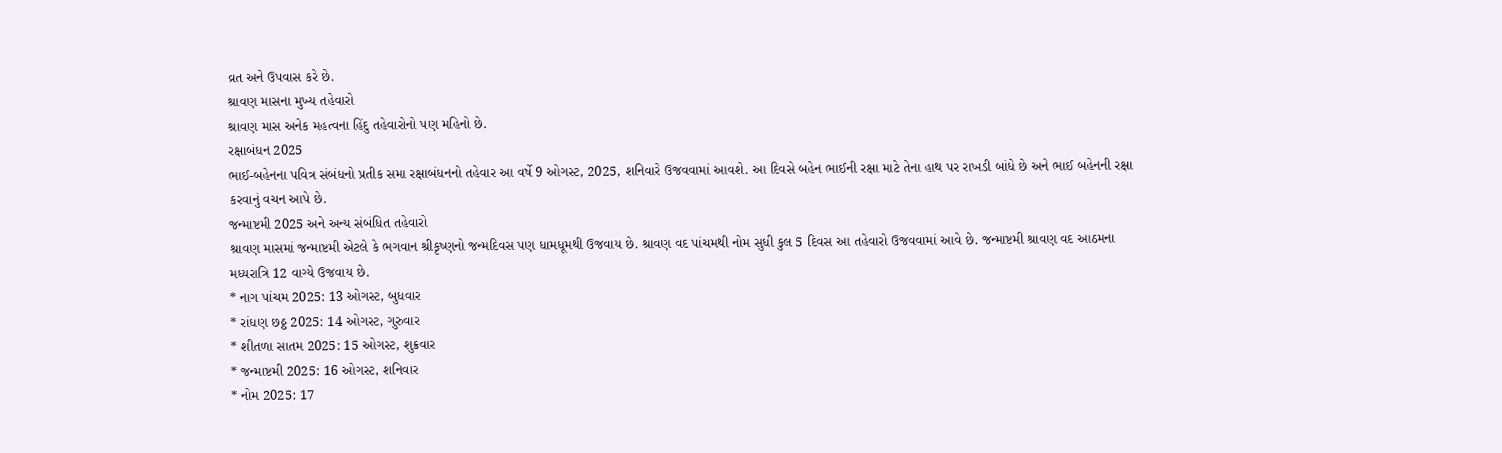વ્રત અને ઉપવાસ કરે છે.
શ્રાવણ માસના મુખ્ય તહેવારો
શ્રાવણ માસ અનેક મહત્વના હિંદુ તહેવારોનો પણ મહિનો છે.
રક્ષાબંધન 2025
ભાઈ-બહેનના પવિત્ર સંબંધનો પ્રતીક સમા રક્ષાબંધનનો તહેવાર આ વર્ષે 9 ઓગસ્ટ, 2025, શનિવારે ઉજવવામાં આવશે. આ દિવસે બહેન ભાઈની રક્ષા માટે તેના હાથ પર રાખડી બાંધે છે અને ભાઈ બહેનની રક્ષા કરવાનું વચન આપે છે.
જન્માષ્ટમી 2025 અને અન્ય સંબંધિત તહેવારો
શ્રાવણ માસમાં જન્માષ્ટમી એટલે કે ભગવાન શ્રીકૃષ્ણનો જન્મદિવસ પણ ધામધૂમથી ઉજવાય છે. શ્રાવણ વદ પાંચમથી નોમ સુધી કુલ 5 દિવસ આ તહેવારો ઉજવવામાં આવે છે. જન્માષ્ટમી શ્રાવણ વદ આઠમના મધ્યરાત્રિ 12 વાગ્યે ઉજવાય છે.
* નાગ પાંચમ 2025: 13 ઓગસ્ટ, બુધવાર
* રાંધણ છઠ્ઠ 2025: 14 ઓગસ્ટ, ગુરુવાર
* શીતળા સાતમ 2025: 15 ઓગસ્ટ, શુક્રવાર
* જન્માષ્ટમી 2025: 16 ઓગસ્ટ, શનિવાર
* નોમ 2025: 17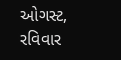ઓગસ્ટ, રવિવાર